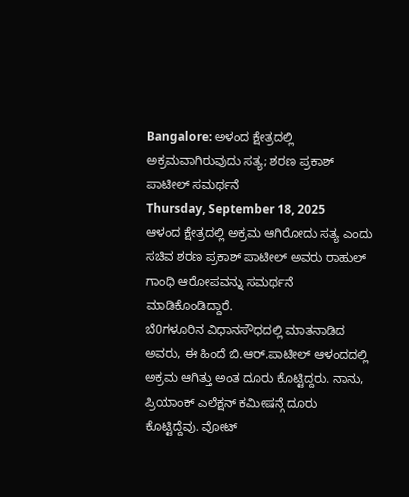Bangalore: ಅಳಂದ ಕ್ಷೇತ್ರದಲ್ಲಿ ಅಕ್ರಮವಾಗಿರುವುದು ಸತ್ಯ; ಶರಣ ಪ್ರಕಾಶ್ ಪಾಟೀಲ್ ಸಮರ್ಥನೆ
Thursday, September 18, 2025
ಆಳಂದ ಕ್ಷೇತ್ರದಲ್ಲಿ ಅಕ್ರಮ ಆಗಿರೋದು ಸತ್ಯ ಎಂದು ಸಚಿವ ಶರಣ ಪ್ರಕಾಶ್ ಪಾಟೀಲ್ ಅವರು ರಾಹುಲ್ ಗಾಂಧಿ ಆರೋಪವನ್ನು ಸಮರ್ಥನೆ ಮಾಡಿಕೊಂಡಿದ್ದಾರೆ.
ಬೆ0ಗಳೂರಿನ ವಿಧಾನಸೌಧದಲ್ಲಿ ಮಾತನಾಡಿದ ಅವರು, ಈ ಹಿಂದೆ ಬಿ.ಆರ್.ಪಾಟೀಲ್ ಆಳಂದದಲ್ಲಿ ಅಕ್ರಮ ಆಗಿತ್ತು ಅಂತ ದೂರು ಕೊಟ್ಟಿದ್ದರು. ನಾನು, ಪ್ರಿಯಾಂಕ್ ಎಲೆಕ್ಷನ್ ಕಮೀಷನ್ಗೆ ದೂರು ಕೊಟ್ಟಿದ್ದೆವು. ವೋಟ್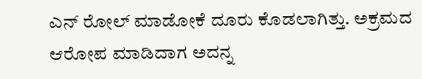ಎನ್ ರೋಲ್ ಮಾಡೋಕೆ ದೂರು ಕೊಡಲಾಗಿತ್ತು. ಅಕ್ರಮದ ಆರೋಪ ಮಾಡಿದಾಗ ಅದನ್ನ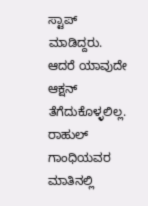ಸ್ಟಾಪ್ ಮಾಡಿದ್ದರು. ಆದರೆ ಯಾವುದೇ ಆಕ್ಷನ್ ತೆಗೆದುಕೊಳ್ಳಲಿಲ್ಲ. ರಾಹುಲ್ ಗಾಂಧಿಯವರ ಮಾತಿನಲ್ಲಿ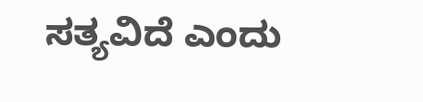ಸತ್ಯವಿದೆ ಎಂದು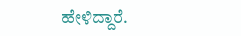ಹೇಳಿದ್ದಾರೆ.